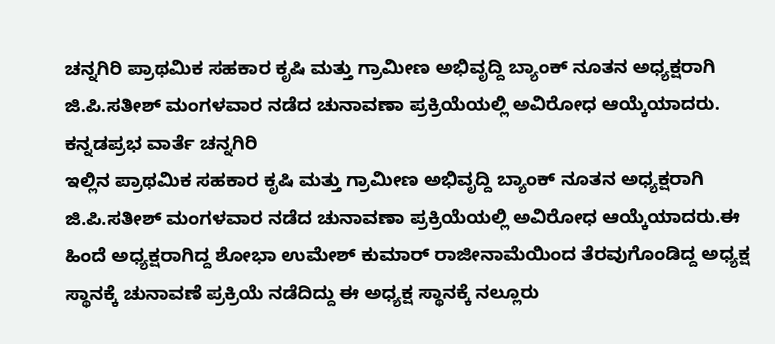ಚನ್ನಗಿರಿ ಪ್ರಾಥಮಿಕ ಸಹಕಾರ ಕೃಷಿ ಮತ್ತು ಗ್ರಾಮೀಣ ಅಭಿವೃದ್ದಿ ಬ್ಯಾಂಕ್ ನೂತನ ಅಧ್ಯಕ್ಷರಾಗಿ ಜಿ.ಪಿ.ಸತೀಶ್ ಮಂಗಳವಾರ ನಡೆದ ಚುನಾವಣಾ ಪ್ರಕ್ರಿಯೆಯಲ್ಲಿ ಅವಿರೋಧ ಆಯ್ಕೆಯಾದರು.
ಕನ್ನಡಪ್ರಭ ವಾರ್ತೆ ಚನ್ನಗಿರಿ
ಇಲ್ಲಿನ ಪ್ರಾಥಮಿಕ ಸಹಕಾರ ಕೃಷಿ ಮತ್ತು ಗ್ರಾಮೀಣ ಅಭಿವೃದ್ದಿ ಬ್ಯಾಂಕ್ ನೂತನ ಅಧ್ಯಕ್ಷರಾಗಿ ಜಿ.ಪಿ.ಸತೀಶ್ ಮಂಗಳವಾರ ನಡೆದ ಚುನಾವಣಾ ಪ್ರಕ್ರಿಯೆಯಲ್ಲಿ ಅವಿರೋಧ ಆಯ್ಕೆಯಾದರು.ಈ ಹಿಂದೆ ಅಧ್ಯಕ್ಷರಾಗಿದ್ದ ಶೋಭಾ ಉಮೇಶ್ ಕುಮಾರ್ ರಾಜೀನಾಮೆಯಿಂದ ತೆರವುಗೊಂಡಿದ್ದ ಅಧ್ಯಕ್ಷ ಸ್ಥಾನಕ್ಕೆ ಚುನಾವಣೆ ಪ್ರಕ್ರಿಯೆ ನಡೆದಿದ್ದು ಈ ಅಧ್ಯಕ್ಷ ಸ್ಥಾನಕ್ಕೆ ನಲ್ಲೂರು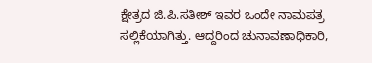ಕ್ಷೇತ್ರದ ಜಿ.ಪಿ.ಸತೀಶ್ ಇವರ ಒಂದೇ ನಾಮಪತ್ರ ಸಲ್ಲಿಕೆಯಾಗಿತ್ತು. ಆದ್ದರಿಂದ ಚುನಾವಣಾಧಿಕಾರಿ,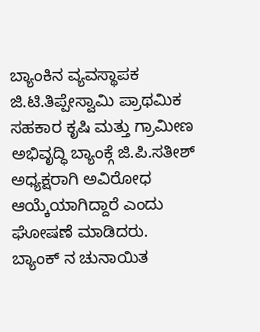ಬ್ಯಾಂಕಿನ ವ್ಯವಸ್ಥಾಪಕ ಜಿ.ಟಿ.ತಿಪ್ಪೇಸ್ವಾಮಿ ಪ್ರಾಥಮಿಕ ಸಹಕಾರ ಕೃಷಿ ಮತ್ತು ಗ್ರಾಮೀಣ ಅಭಿವೃದ್ಧಿ ಬ್ಯಾಂಕ್ಗೆ ಜಿ.ಪಿ.ಸತೀಶ್ ಅಧ್ಯಕ್ಷರಾಗಿ ಅವಿರೋಧ ಆಯ್ಕೆಯಾಗಿದ್ದಾರೆ ಎಂದು ಘೋಷಣೆ ಮಾಡಿದರು.
ಬ್ಯಾಂಕ್ ನ ಚುನಾಯಿತ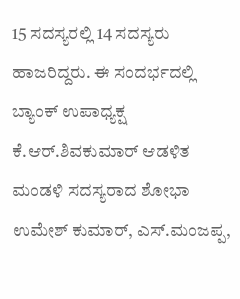15 ಸದಸ್ಯರಲ್ಲಿ 14 ಸದಸ್ಯರು ಹಾಜರಿದ್ದರು. ಈ ಸಂದರ್ಭದಲ್ಲಿ ಬ್ಯಾಂಕ್ ಉಪಾಧ್ಯಕ್ಷ ಕೆ.ಆರ್.ಶಿವಕುಮಾರ್ ಆಡಳಿತ ಮಂಡಳಿ ಸದಸ್ಯರಾದ ಶೋಭಾ ಉಮೇಶ್ ಕುಮಾರ್, ಎಸ್.ಮಂಜಪ್ಪ,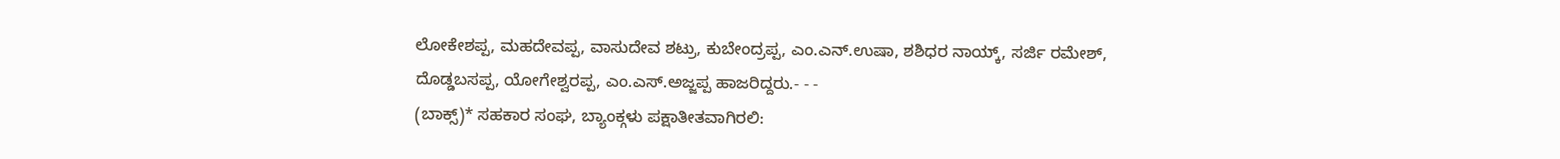ಲೋಕೇಶಪ್ಪ, ಮಹದೇವಪ್ಪ, ವಾಸುದೇವ ಶಟ್ರು, ಕುಬೇಂದ್ರಪ್ಪ, ಎಂ.ಎನ್.ಉಷಾ, ಶಶಿಧರ ನಾಯ್ಕ್, ಸರ್ಜಿ ರಮೇಶ್, ದೊಡ್ಡಬಸಪ್ಪ, ಯೋಗೇಶ್ವರಪ್ಪ, ಎಂ.ಎಸ್.ಅಜ್ಜಪ್ಪ ಹಾಜರಿದ್ದರು.- - -
(ಬಾಕ್ಸ್)* ಸಹಕಾರ ಸಂಘ, ಬ್ಯಾಂಕ್ಗಳು ಪಕ್ಷಾತೀತವಾಗಿರಲಿ: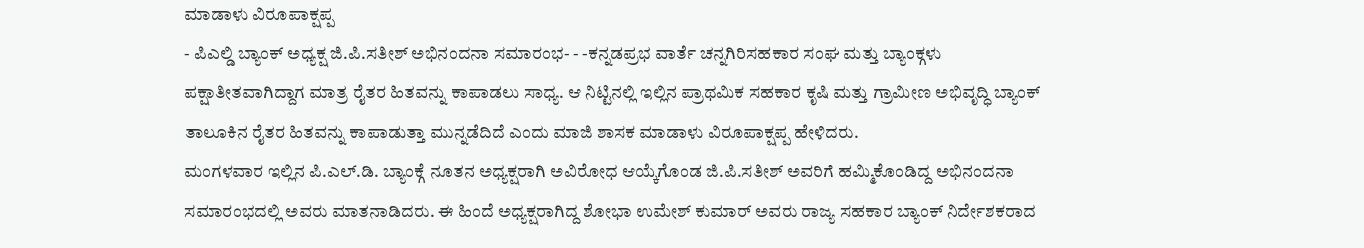ಮಾಡಾಳು ವಿರೂಪಾಕ್ಷಪ್ಪ
- ಪಿಎಲ್ಡಿ ಬ್ಯಾಂಕ್ ಅಧ್ಯಕ್ಷ ಜಿ.ಪಿ.ಸತೀಶ್ ಅಭಿನಂದನಾ ಸಮಾರಂಭ- - -ಕನ್ನಡಪ್ರಭ ವಾರ್ತೆ ಚನ್ನಗಿರಿಸಹಕಾರ ಸಂಘ ಮತ್ತು ಬ್ಯಾಂಕ್ಗಳು ಪಕ್ಷಾತೀತವಾಗಿದ್ದಾಗ ಮಾತ್ರ ರೈತರ ಹಿತವನ್ನು ಕಾಪಾಡಲು ಸಾಧ್ಯ. ಆ ನಿಟ್ಟಿನಲ್ಲಿ ಇಲ್ಲಿನ ಪ್ರಾಥಮಿಕ ಸಹಕಾರ ಕೃಷಿ ಮತ್ತು ಗ್ರಾಮೀಣ ಅಭಿವೃದ್ಧಿ ಬ್ಯಾಂಕ್ ತಾಲೂಕಿನ ರೈತರ ಹಿತವನ್ನು ಕಾಪಾಡುತ್ತಾ ಮುನ್ನಡೆದಿದೆ ಎಂದು ಮಾಜಿ ಶಾಸಕ ಮಾಡಾಳು ವಿರೂಪಾಕ್ಷಪ್ಪ ಹೇಳಿದರು.
ಮಂಗಳವಾರ ಇಲ್ಲಿನ ಪಿ.ಎಲ್.ಡಿ. ಬ್ಯಾಂಕ್ಗೆ ನೂತನ ಅಧ್ಯಕ್ಷರಾಗಿ ಅವಿರೋಧ ಆಯ್ಕೆಗೊಂಡ ಜಿ.ಪಿ.ಸತೀಶ್ ಅವರಿಗೆ ಹಮ್ಮಿಕೊಂಡಿದ್ದ ಅಭಿನಂದನಾ ಸಮಾರಂಭದಲ್ಲಿ ಅವರು ಮಾತನಾಡಿದರು. ಈ ಹಿಂದೆ ಅಧ್ಯಕ್ಷರಾಗಿದ್ದ ಶೋಭಾ ಉಮೇಶ್ ಕುಮಾರ್ ಅವರು ರಾಜ್ಯ ಸಹಕಾರ ಬ್ಯಾಂಕ್ ನಿರ್ದೇಶಕರಾದ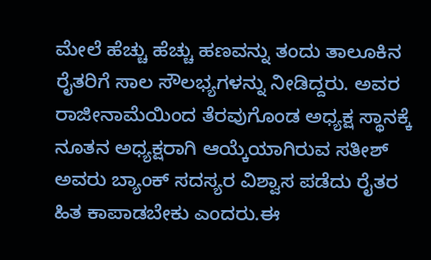ಮೇಲೆ ಹೆಚ್ಚು ಹೆಚ್ಚು ಹಣವನ್ನು ತಂದು ತಾಲೂಕಿನ ರೈತರಿಗೆ ಸಾಲ ಸೌಲಭ್ಯಗಳನ್ನು ನೀಡಿದ್ದರು. ಅವರ ರಾಜೀನಾಮೆಯಿಂದ ತೆರವುಗೊಂಡ ಅಧ್ಯಕ್ಷ ಸ್ಥಾನಕ್ಕೆ ನೂತನ ಅಧ್ಯಕ್ಷರಾಗಿ ಆಯ್ಕೆಯಾಗಿರುವ ಸತೀಶ್ ಅವರು ಬ್ಯಾಂಕ್ ಸದಸ್ಯರ ವಿಶ್ವಾಸ ಪಡೆದು ರೈತರ ಹಿತ ಕಾಪಾಡಬೇಕು ಎಂದರು.ಈ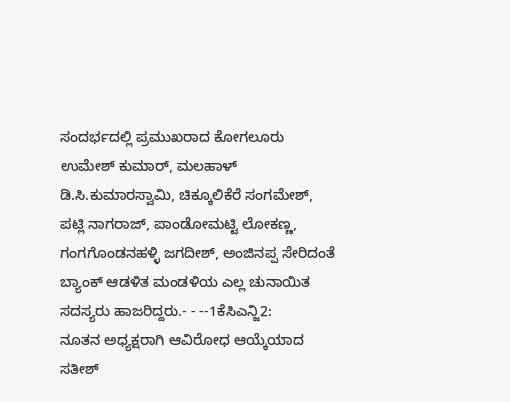ಸಂದರ್ಭದಲ್ಲಿ ಪ್ರಮುಖರಾದ ಕೋಗಲೂರು ಉಮೇಶ್ ಕುಮಾರ್, ಮಲಹಾಳ್ ಡಿ.ಸಿ.ಕುಮಾರಸ್ವಾಮಿ, ಚಿಕ್ಕೂಲಿಕೆರೆ ಸಂಗಮೇಶ್, ಪಟ್ಲಿ ನಾಗರಾಜ್, ಪಾಂಡೋಮಟ್ಟಿ ಲೋಕಣ್ಣ, ಗಂಗಗೊಂಡನಹಳ್ಳಿ ಜಗದೀಶ್, ಅಂಜಿನಪ್ಪ ಸೇರಿದಂತೆ ಬ್ಯಾಂಕ್ ಆಡಳಿತ ಮಂಡಳಿಯ ಎಲ್ಲ ಚುನಾಯಿತ ಸದಸ್ಯರು ಹಾಜರಿದ್ದರು.- - --1ಕೆಸಿಎನ್ಜಿ2:
ನೂತನ ಅಧ್ಯಕ್ಷರಾಗಿ ಆವಿರೋಧ ಆಯ್ಕೆಯಾದ ಸತೀಶ್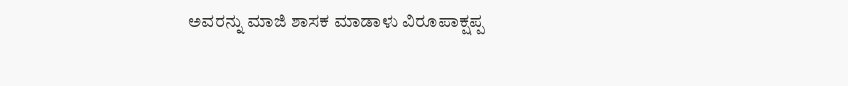ಅವರನ್ನು ಮಾಜಿ ಶಾಸಕ ಮಾಡಾಳು ವಿರೂಪಾಕ್ಷಪ್ಪ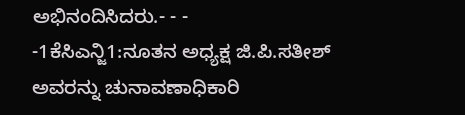ಅಭಿನಂದಿಸಿದರು.- - -
-1ಕೆಸಿಎನ್ಜಿ1:ನೂತನ ಅಧ್ಯಕ್ಷ ಜಿ.ಪಿ.ಸತೀಶ್ ಅವರನ್ನು ಚುನಾವಣಾಧಿಕಾರಿ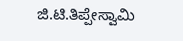ಜಿ.ಟಿ.ತಿಪ್ಪೇಸ್ವಾಮಿ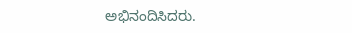ಅಭಿನಂದಿಸಿದರು.